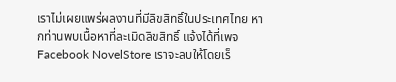เราไม่เผยแพร่ผลงานที่มีลิขสิทธิ์ในประเทศไทย หากท่านพบเนื้อหาที่ละเมิดลิขสิทธิ์ แจ้งได้ที่เพจ Facebook NovelStore เราจะลบให้โดยเร็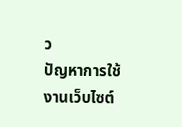ว
ปัญหาการใช้งานเว็บไซต์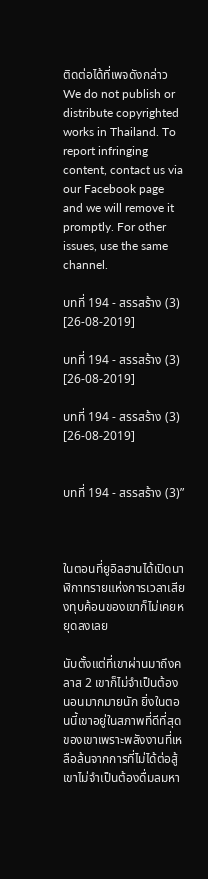ติดต่อได้ที่เพจดังกล่าว
We do not publish or distribute copyrighted works in Thailand. To report infringing content, contact us via our Facebook page and we will remove it promptly. For other issues, use the same channel.

บทที่ 194 - สรรสร้าง (3) [26-08-2019]

บทที่ 194 - สรรสร้าง (3) [26-08-2019]

บทที่ 194 - สรรสร้าง (3) [26-08-2019]


บทที่ 194 - สรรสร้าง (3)”



ในตอนที่ยูอิลฮานได้เปิดนาฬิกาทรายแห่งการเวลาเสียงทุบค้อนของเขาก็ไม่เคยหยุดลงเลย

นับตั้งแต่ที่เขาผ่านมาถึงคลาส 2 เขาก็ไม่จำเป็นต้องนอนมากมายนัก ยิ่งในตอนนี้เขาอยู่ในสภาพที่ดีที่สุดของเขาเพราะพลังงานที่เหลือล้นจากการที่ไม่ได้ต่อสู้ เขาไม่จำเป็นต้องดื่มลมหา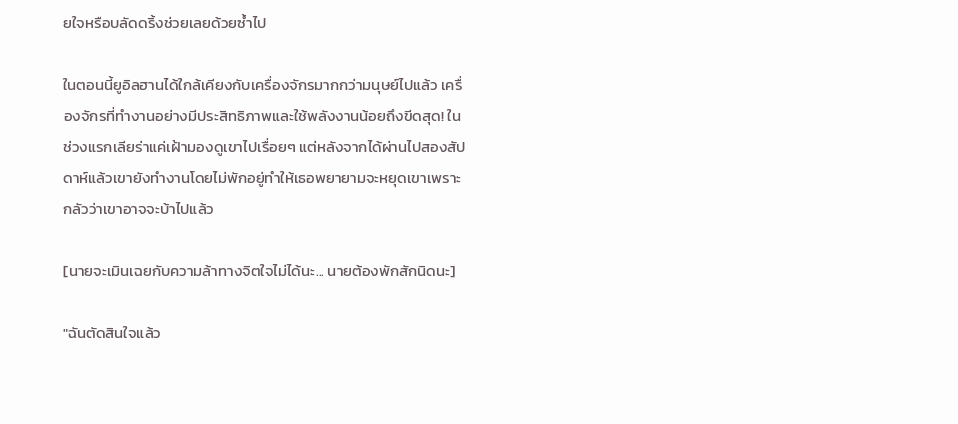ยใจหรือบลัดดริ้งช่วยเลยด้วยซ้ำไป

ในตอนนี้ยูอิลฮานได้ใกล้เคียงกับเครื่องจักรมากกว่ามนุษย์ไปแล้ว เครื่องจักรที่ทำงานอย่างมีประสิทธิภาพและใช้พลังงานน้อยถึงขีดสุด! ในช่วงแรกเลียร่าแค่เฝ้ามองดูเขาไปเรื่อยๆ แต่หลังจากได้ผ่านไปสองสัปดาห์แล้วเขายังทำงานโดยไม่พักอยู่ทำให้เธอพยายามจะหยุดเขาเพราะกลัวว่าเขาอาจจะบ้าไปแล้ว

[นายจะเมินเฉยกับความล้าทางจิตใจไม่ได้นะ... นายต้องพักสักนิดนะ]

"ฉันตัดสินใจแล้ว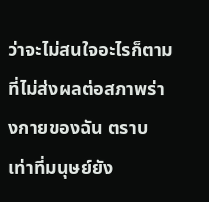ว่าจะไม่สนใจอะไรก็ตามที่ไม่ส่งผลต่อสภาพร่างกายของฉัน ตราบเท่าที่มนุษย์ยัง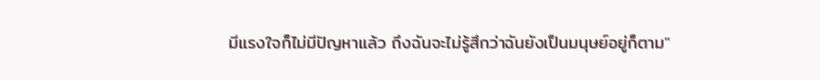มีแรงใจก็ไม่มีปัญหาแล้ว ถึงฉันจะไม่รู้สึกว่าฉันยังเป็นมนุษย์อยู่ก็ตาม"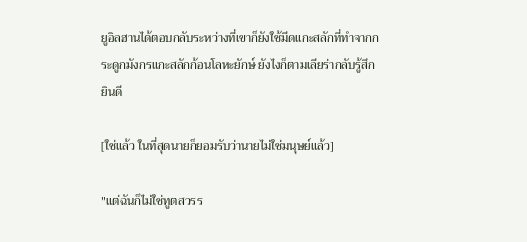ยูอิลฮานได้ตอบกลับระหว่างที่เขาก็ยังใช้มีดแกะสลักที่ทำจากกระดูกมังกรแกะสลักก้อนโลหะยักษ์ ยังไงก็ตามเลียร่ากลับรู้สึกยินดี

[ใช่แล้ว ในที่สุดนายก็ยอมรับว่านายไม่ใช่มนุษย์แล้ว]

"แต่ฉันก็ไม่ใช่ทูตสวรร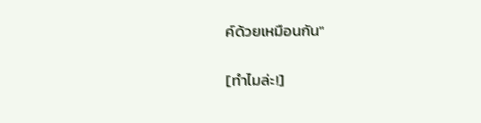ค์ด้วยเหมือนกัน"

[ทำไมล่ะ!]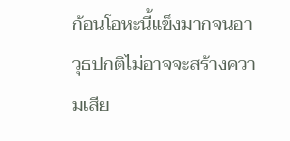ก้อนโอหะนี้แข็งมากจนอาวุธปกติไม่อาจจะสร้างความเสีย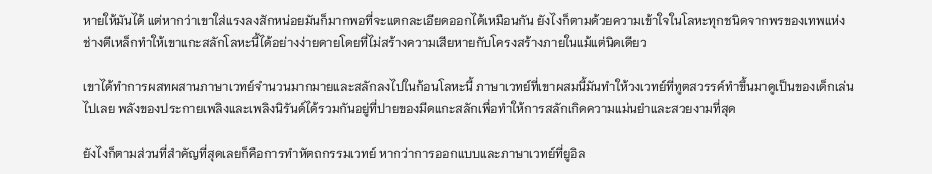หายให้มันได้ แต่หากว่าเขาใส่แรงลงสักหน่อยมันก็มากพอที่จะแตกละเอียดออกได้เหมือนกัน ยังไงก็ตามด้วยความเข้าใจในโลหะทุกชนิดจากพรของเทพแห่งช่างตีเหล็กทำให้เขาแกะสลักโลหะนี้ได้อย่างง่ายดายโดยที่ไม่สร้างความเสียหายกับโครงสร้างภายในแม้แต่นิดเดียว

เขาได้ทำการผสทผสานภาษาเวทย์จำนวนมากมายและสลักลงไปในก้อนโลหะนี้ ภาษาเวทย์ที่เขาผสมนี้มันทำให้วงเวทย์ที่ทูตสวรรค์ทำขึ้นมาดูเป็นของเด็กเล่นไปเลย พลังของประกายเพลิงและเพลิงนิรันด์ได้รวมกันอยู่ที่ปายของมีดแกะสลักเพื่อทำให้การสลักเกิดความแม่นยำและสวยงามที่สุด

ยังไงก็ตามส่วนที่สำคัญที่สุดเลยก็คือการทำหัตถกรรมเวทย์ หากว่าการออกแบบและภาษาเวทย์ที่ยูอิล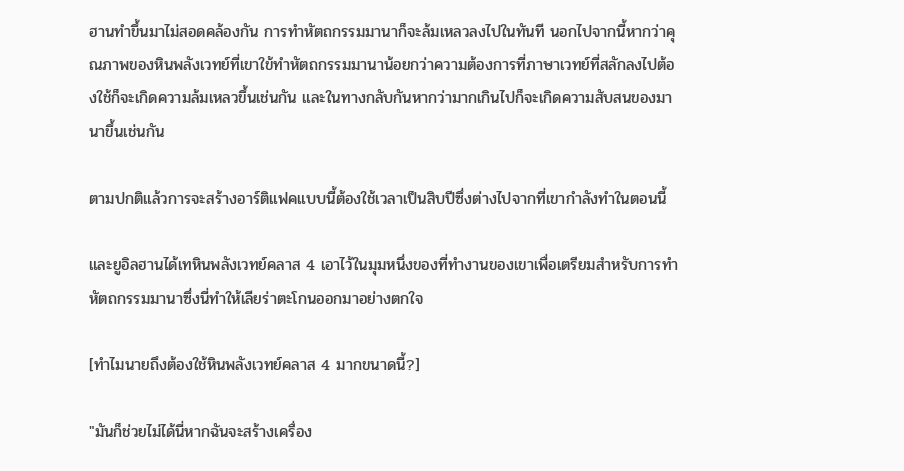ฮานทำขึ้นมาไม่สอดคล้องกัน การทำหัตถกรรมมานาก็จะล้มเหลวลงไปในทันที นอกไปจากนี้หากว่าคุณภาพของหินพลังเวทย์ที่เขาใข้ทำหัตถกรรมมานาน้อยกว่าความต้องการที่ภาษาเวทย์ที่สลักลงไปต้องใช้ก็จะเกิดความล้มเหลวขึ้นเช่นกัน และในทางกลับกันหากว่ามากเกินไปก็จะเกิดความสับสนของมานาขึ้นเช่นกัน

ตามปกติแล้วการจะสร้างอาร์ติแฟคแบบนี้ต้องใช้เวลาเป็นสิบปีซึ่งต่างไปจากที่เขากำลังทำในตอนนี้

และยูอิลฮานได้เทหินพลังเวทย์คลาส 4 เอาไว้ในมุมหนึ่งของที่ทำงานของเขาเพื่อเตรียมสำหรับการทำหัตถกรรมมานาซึ่งนี่ทำให้เลียร่าตะโกนออกมาอย่างตกใจ

[ทำไมนายถึงต้องใช้หินพลังเวทย์คลาส 4 มากขนาดนี้?]

"มันก็ช่วยไม่ได้นี่หากฉันจะสร้างเครื่อง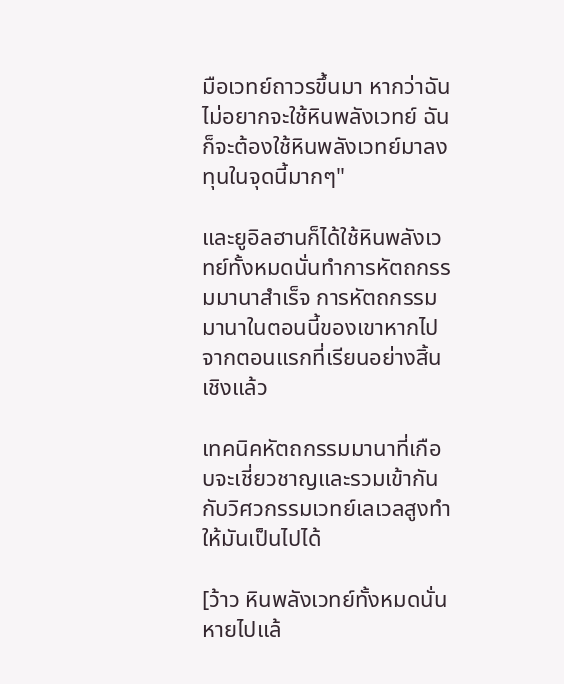มือเวทย์ถาวรขึ้นมา หากว่าฉันไม่อยากจะใช้หินพลังเวทย์ ฉันก็จะต้องใช้หินพลังเวทย์มาลงทุนในจุดนี้มากๆ"

และยูอิลฮานก็ได้ใช้หินพลังเวทย์ทั้งหมดนั่นทำการหัตถกรรมมานาสำเร็จ การหัตถกรรมมานาในตอนนี้ของเขาหากไปจากตอนแรกที่เรียนอย่างสิ้นเชิงแล้ว

เทคนิคหัตถกรรมมานาที่เกือบจะเชี่ยวชาญและรวมเข้ากันกับวิศวกรรมเวทย์เลเวลสูงทำให้มันเป็นไปได้

[ว้าว หินพลังเวทย์ทั้งหมดนั่นหายไปแล้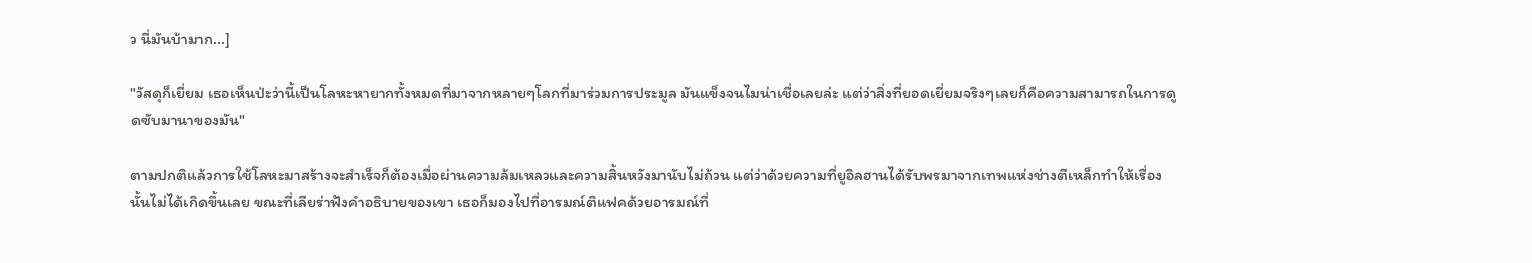ว นี่มันบ้ามาก...]

"วัสดุก็เยี่ยม เธอเห็นป่ะว่านี้เป็นโลหะหายากทั้งหมดที่มาจากหลายๆโลกที่มาร่วมการประมูล มันแข็งจนไมน่าเชื่อเลยล่ะ แต่ว่าสิ่งที่ยอดเยี่ยมจริงๆเลยก็คือความสามารถในการดูดซับมานาของมัน"

ตามปกติแล้วการใช้โลหะมาสร้างจะสำเร็จก็ต้องเมื่อผ่านความล้มเหลวและความสิ้นหวังมานับไม่ถ้วน แต่ว่าด้วยความที่ยูอิลฮานได้รับพรมาจากเทพแห่งช่างตีเหล็กทำให้เรื่องนั้นไม่ได้เกิดขึ้นเลย ขณะที่เลียร่าฟังคำอธิบายของเขา เธอก็มองไปที่อารมณ์ติแฟคด้วยอารมณ์ที่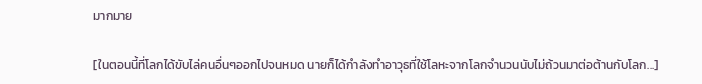มากมาย

[ในตอนนี้ที่โลกได้ขับไล่คนอื่นๆออกไปจนหมด นายก็ได้กำลังทำอาวุธที่ใช้โลหะจากโลกจำนวนนับไม่ถ้วนมาต่อต้านกับโลก...]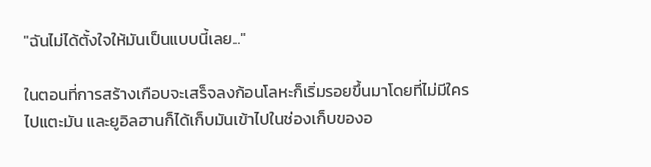"ฉันไม่ได้ตั้งใจให้มันเป็นแบบนี้เลย..."

ในตอนที่การสร้างเกือบจะเสร็จลงก้อนโลหะก็เริ่มรอยขึ้นมาโดยที่ไม่มีใครไปแตะมัน และยูอิลฮานก็ได้เก็บมันเข้าไปในช่องเก็บของอ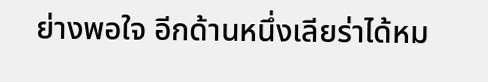ย่างพอใจ อีกด้านหนึ่งเลียร่าได้หม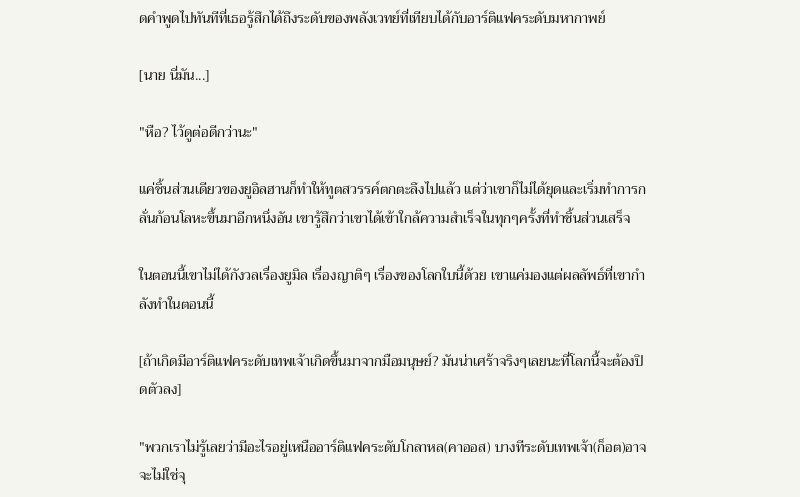ดคำพูดไปทันทีที่เธอรู้สึกได้ถึงระดับของพลังเวทย์ที่เทียบได้กับอาร์ติแฟคระดับมหากาพย์

[นาย นี่มัน...]

"หือ? ไว้ดูต่อดีกว่านะ"

แค่ชิ้นส่วนเดียวของยูอิลฮานก็ทำให้ทูตสวรรค์ตกตะลึงไปแล้ว แต่ว่าเขาก็ไม่ได้ยุดและเริ่มทำการกลั่นก้อนโลหะขึ้นมาอีกหนึ่งอัน เขารู้สึกว่าเขาได้เข้าใกล้ความสำเร็จในทุกๆครั้งที่ทำชิ้นส่วนเสร็จ

ในตอนนี้เขาไม่ได้กังวลเรื่องยูมิล เรื่องญาติๆ เรื่องของโลกใบนี้ด้วย เขาแค่มองแต่ผลลัพธ์ที่เขากำลังทำในตอนนี้

[ถ้าเกิดมีอาร์ติแฟคระดับเทพเจ้าเกิดขึ้นมาจากมือมนุษย์? มันน่าเศร้าจริงๆเลยนะที่โลกนี้จะต้องปิดตัวลง]

"พวกเราไม่รู้เลยว่ามีอะไรอยู่เหนืออาร์ติแฟคระดับโกลาหล(คาออส) บางทีระดับเทพเจ้า(ก็อต)อาจจะไม่ใช่จุ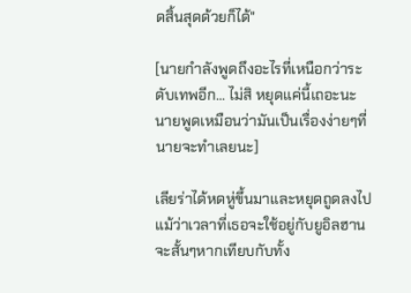ดสิ้นสุดด้วยก็ได้"

[นายกำลังพูดถึงอะไรที่เหนือกว่าระดับเทพอีก... ไม่สิ หยุดแค่นี้เถอะนะ นายพูดเหมือนว่ามันเป็นเรื่องง่ายๆที่นายจะทำเลยนะ]

เลียร่าได้หดหู่ขึ้นมาและหยุดถูดลงไป แม้ว่าเวลาที่เธอจะใช้อยู่กับยูอิลฮานจะสั้นๆหากเทียบกับทั้ง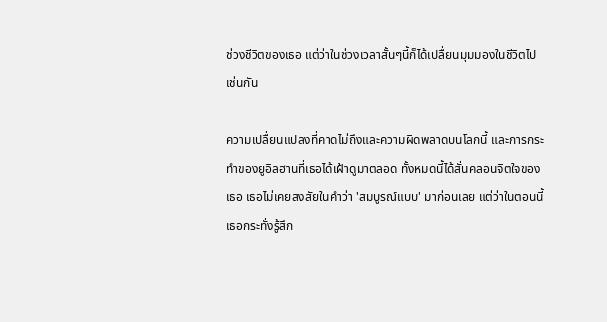ช่วงชีวิตของเธอ แต่ว่าในช่วงเวลาสั้นๆนี้ก็ได้เปลื่ยนมุมมองในชีวิตไปเช่นกัน

ความเปลื่ยนแปลงที่คาดไม่ถึงและความผิดพลาดบนโลกนี้ และการกระทำของยูอิลฮานที่เธอได้เฝ้าดูมาตลอด ทั้งหมดนี้ได้สั่นคลอนจิตใจของเธอ เธอไม่เคยสงสัยในคำว่า 'สมบูรณ์แบบ' มาก่อนเลย แต่ว่าในตอนนี้เธอกระทั่งรู้สึก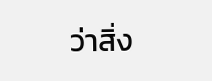ว่าสิ่ง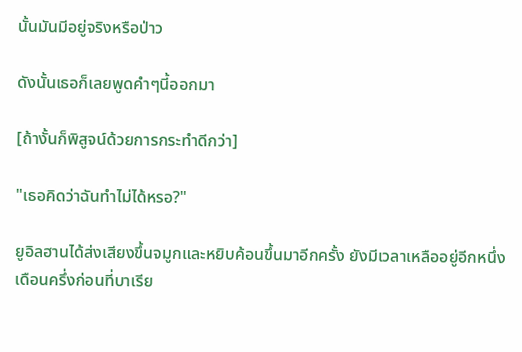นั้นมันมีอยู่จริงหรือป่าว

ดังนั้นเธอก็เลยพูดคำๆนี้ออกมา

[ถ้างั้นก็พิสูจน์ด้วยการกระทำดีกว่า]

"เธอคิดว่าฉันทำไม่ได้หรอ?"

ยูอิลฮานได้ส่งเสียงขึ้นจมูกและหยิบค้อนขึ้นมาอีกครั้ง ยังมีเวลาเหลืออยู่อีกหนึ่งเดือนครึ่งก่อนที่บาเรีย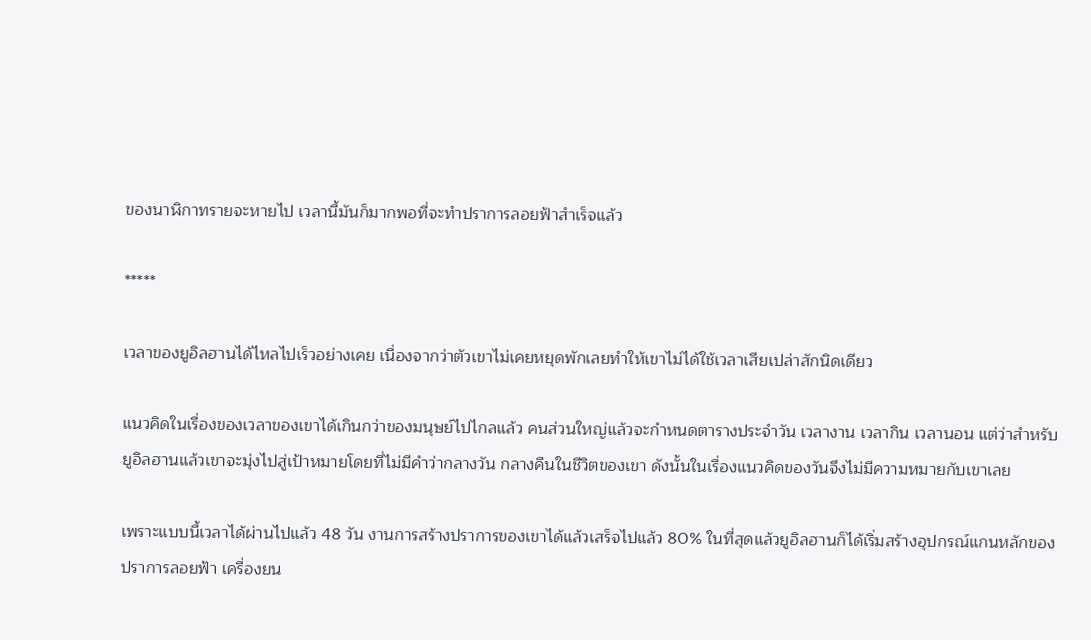ของนาฬิกาทรายจะหายไป เวลานี้มันก็มากพอที่จะทำปราการลอยฟ้าสำเร็จแล้ว

*****

เวลาของยูอิลฮานได้ไหลไปเร็วอย่างเคย เนื่องจากว่าตัวเขาไม่เคยหยุดพักเลยทำให้เขาไม่ได้ใช้เวลาเสียเปล่าสักนิดเดียว

แนวคิดในเรื่องของเวลาของเขาได้เกินกว่าของมนุษย์ไปไกลแล้ว คนส่วนใหญ่แล้วจะกำหนดตารางประจำวัน เวลางาน เวลากิน เวลานอน แต่ว่าสำหรับยูอิลฮานแล้วเขาจะมุ่งไปสู่เป้าหมายโดยที่ไม่มีคำว่ากลางวัน กลางคืนในชีวิตของเขา ดังนั้นในเรื่องแนวคิดของวันจึงไม่มีความหมายกับเขาเลย

เพราะแบบนี้เวลาได้ผ่านไปแล้ว 48 วัน งานการสร้างปราการของเขาได้แล้วเสร็จไปแล้ว 80% ในที่สุดแล้วยูอิลฮานก็ได้เริ่มสร้างอุปกรณ์แกนหลักของปราการลอยฟ้า เครื่องยน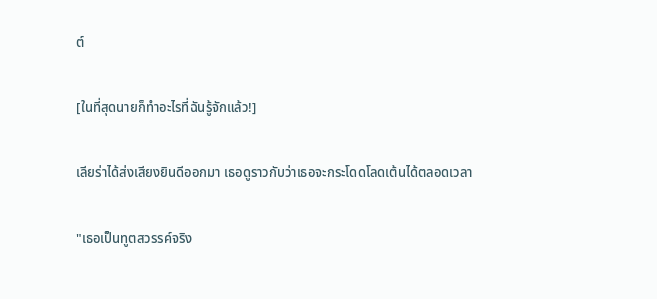ต์

[ในที่สุดนายก็ทำอะไรที่ฉันรู้จักแล้ว!]

เลียร่าได้ส่งเสียงยินดีออกมา เธอดูราวกับว่าเธอจะกระโดดโลดเต้นได้ตลอดเวลา

"เธอเป็นทูตสวรรค์จริง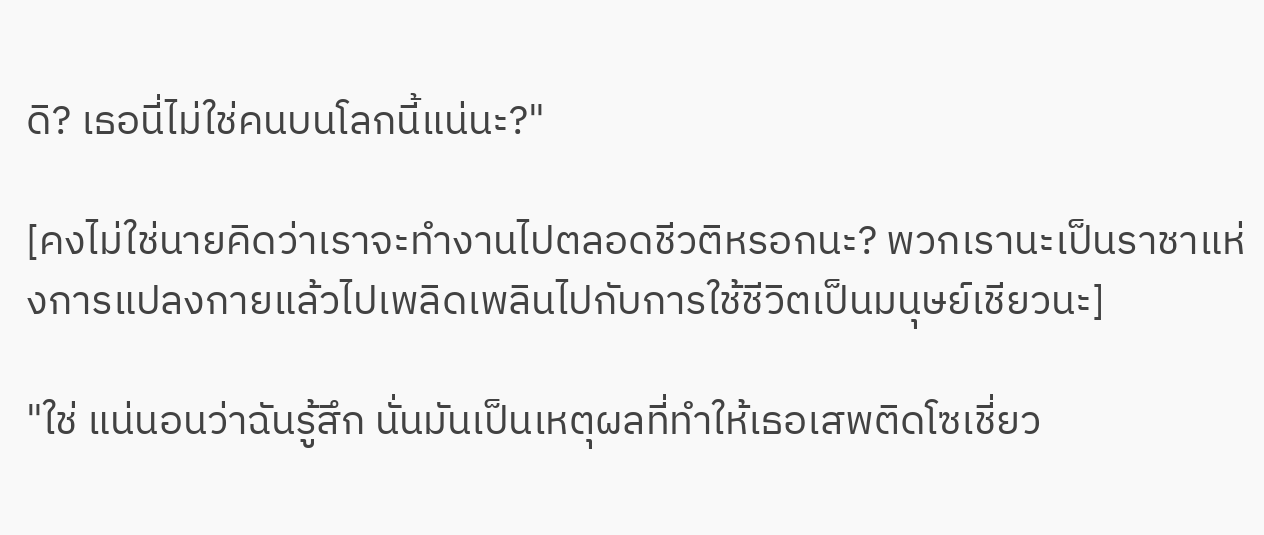ดิ? เธอนี่ไม่ใช่คนบนโลกนี้แน่นะ?"

[คงไม่ใช่นายคิดว่าเราจะทำงานไปตลอดชีวติหรอกนะ? พวกเรานะเป็นราชาแห่งการแปลงกายแล้วไปเพลิดเพลินไปกับการใช้ชีวิตเป็นมนุษย์เชียวนะ]

"ใช่ แน่นอนว่าฉันรู้สึก นั่นมันเป็นเหตุผลที่ทำให้เธอเสพติดโซเชี่ยว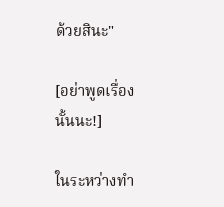ด้วยสินะ"

[อย่าพูดเรื่องนั้นนะ!]

ในระหว่างทำ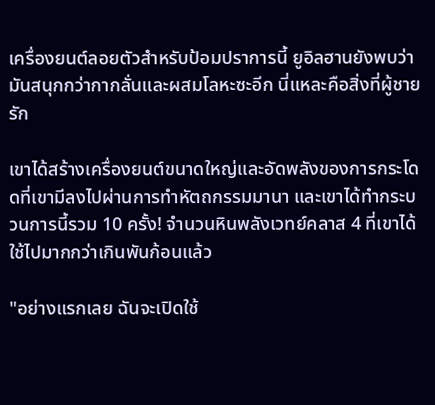เครื่องยนต์ลอยตัวสำหรับป้อมปราการนี้ ยูอิลฮานยังพบว่ามันสนุกกว่ากากลั่นและผสมโลหะซะอีก นี่แหละคือสิ่งที่ผู้ชายรัก

เขาได้สร้างเครื่องยนต์ขนาดใหญ่และอัดพลังของการกระโดดที่เขามีลงไปผ่านการทำหัตถกรรมมานา และเขาได้ทำกระบวนการนี้รวม 10 ครั้ง! จำนวนหินพลังเวทย์คลาส 4 ที่เขาได้ใช้ไปมากกว่าเกินพันก้อนแล้ว

"อย่างแรกเลย ฉันจะเปิดใช้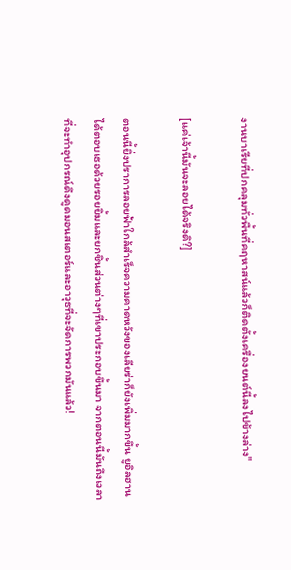งานบาเรียที่ปกคลุมทั่วพื้นที่คฤหาสน์แล้วก็ติดตั้งเครื่องยนต์นี้ลงไปข้างล่าง"

[แค่เจ้านี้มันจะลอยได้จริงดิ?]

ตอนนี้ยิ่งปราการลอยฟ้าใกล้สำเร็จความคาดหวังของเลียร่าก็ยังเพิ่มมากขึ้น ยูอิลฮานได้ตอบเธอด้วยรอยยิ้มและยกชิ้นส่วนต่างๆที่เขาประกอบขึ้นมา จากตอนนี้มันถึงเวลาที่จะทำอุปกรณ์ดึงดูดมอนสเตอร์และอาวุธที่จะจัดการพวกมันแล้ว!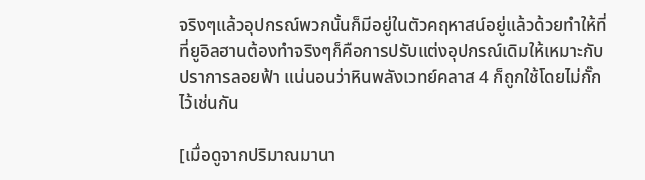จริงๆแล้วอุปกรณ์พวกนั้นก็มีอยู่ในตัวคฤหาสน์อยู่แล้วด้วยทำให้ที่ที่ยูอิลฮานต้องทำจริงๆก็คือการปรับแต่งอุปกรณ์เดิมให้เหมาะกับปราการลอยฟ้า แน่นอนว่าหินพลังเวทย์คลาส 4 ก็ถูกใช้โดยไม่กั๊กไว้เช่นกัน

[เมื่อดูจากปริมาณมานา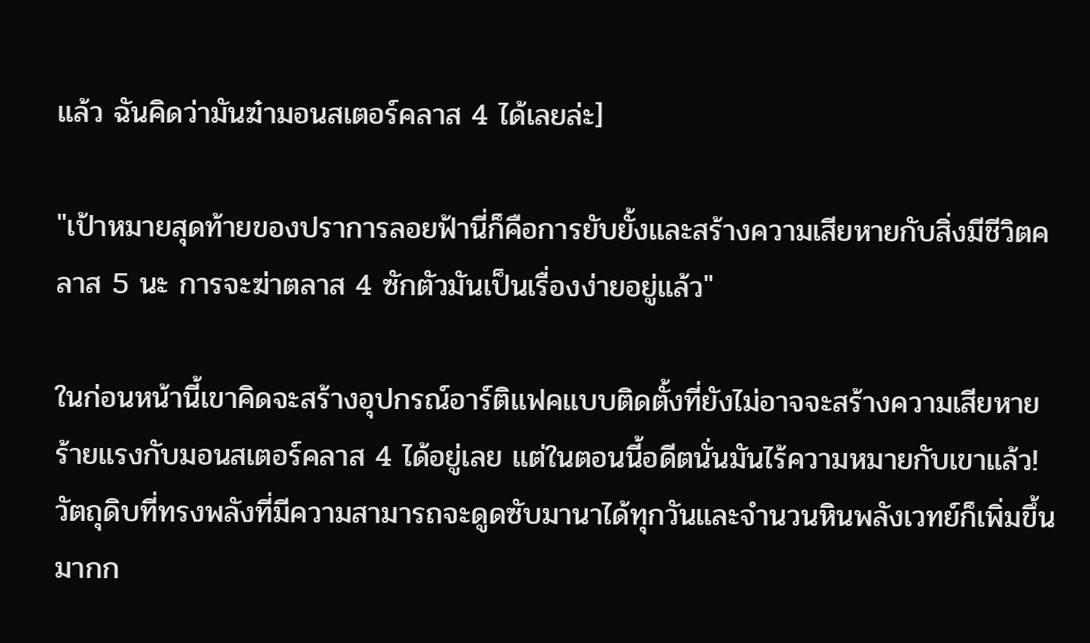แล้ว ฉันคิดว่ามันฆ๋ามอนสเตอร์คลาส 4 ได้เลยล่ะ]

"เป้าหมายสุดท้ายของปราการลอยฟ้านี่ก็คือการยับยั้งและสร้างความเสียหายกับสิ่งมีชีวิตคลาส 5 นะ การจะฆ่าตลาส 4 ซักตัวมันเป็นเรื่องง่ายอยู่แล้ว"

ในก่อนหน้านี้เขาคิดจะสร้างอุปกรณ์อาร์ติแฟคแบบติดตั้งที่ยังไม่อาจจะสร้างความเสียหายร้ายแรงกับมอนสเตอร์คลาส 4 ได้อยู่เลย แต่ในตอนนี้อดีตนั่นมันไร้ความหมายกับเขาแล้ว! วัตถุดิบที่ทรงพลังที่มีความสามารถจะดูดซับมานาได้ทุกวันและจำนวนหินพลังเวทย์ก็เพิ่มขึ้นมากก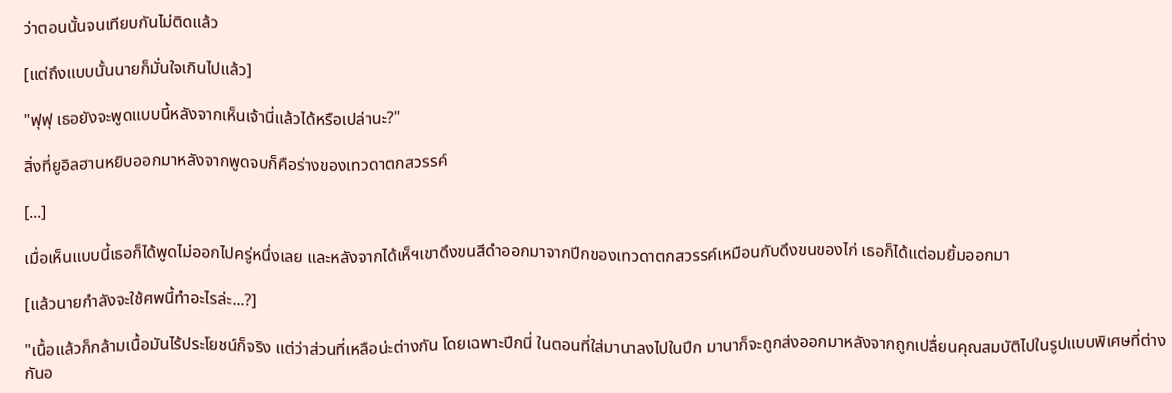ว่าตอนนั้นจนเทียบกันไม่ติดแล้ว

[แต่ถึงแบบนั้นนายก็มั่นใจเกินไปแล้ว]

"ฟุฟุ เธอยังจะพูดแบบนี้หลังจากเห็นเจ้านี่แล้วได้หรือเปล่านะ?"

สิ่งที่ยูอิลฮานหยิบออกมาหลังจากพูดจบก็คือร่างของเทวดาตกสวรรค์

[...]

เมื่อเห็นแบบนี้เธอก็ได้พูดไม่ออกไปครู่หนึ่งเลย และหลังจากได้เห็ฯเขาดึงขนสีดำออกมาจากปีกของเทวดาตกสวรรค์เหมือนกับดึงขนของไก่ เธอก็ได้แต่อมยิ้มออกมา

[แล้วนายกำลังจะใช้ศพนี้ทำอะไรล่ะ...?]

"เนื้อแล้วก็กล้ามเนื้อมันไร้ประโยชน์ก็จริง แต่ว่าส่วนที่เหลือน่ะต่างกัน โดยเฉพาะปีกนี่ ในตอนที่ใส่มานาลงไปในปีก มานาก็จะถูกส่งออกมาหลังจากถูกเปลื่ยนคุณสมบัติไปในรูปแบบพิเศษที่ต่างกันอ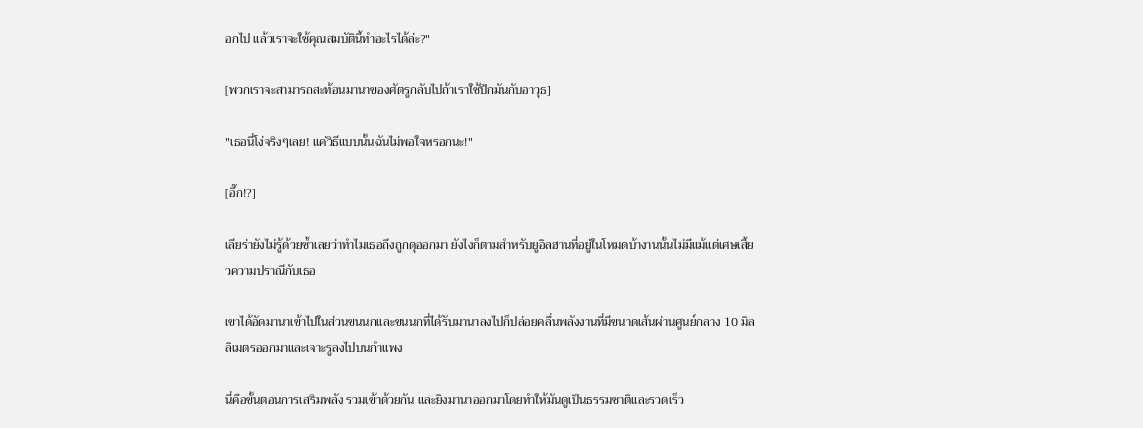อกไป แล้วเราจะใช้คุณสมบัตินี้ทำอะไรได้ล่ะ?"

[พวกเราจะสามารถสะท้อนมานาของศัตรูกลับไปถ้าเราใช้ปีกมันกับอาวุธ]

"เธอนี่โง่จริงๆเลย! แค่วิธีแบบนั้นฉันไม่พอใจหรอกนะ!"

[อึ๊ก!?]

เลียร่ายังไม่รู้ด้วยซ้ำเลยว่าทำไมเธอถึงถูกดุออกมา ยังไงก็ตามสำหรับยูอิลฮานที่อยู่ในโหมดบ้างานนั้นไม่มีแม้แต่เศษเสี้ยวความปราณีกับเธอ

เขาได้อัดมานาเข้าไปในส่วนขนนกและขนนกที่ได้รับมานาลงไปก็ปล่อยคลื่นพลังงานที่มีขนาดเส้นผ่านศูนย์กลาง 10 มิลลิเมตรออกมาและเจาะรูลงไปบนกำแพง

นี่คือขั้นตอนการเสริมพลัง รวมเข้าด้วยกัน และยิงมานาออกมาโดยทำให้มันดูเป็นธรรมชาติและรวดเร็ว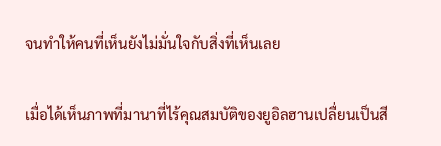จนทำให้คนที่เห็นยังไม่มั่นใจกับสิ่งที่เห็นเลย

เมื่อได้เห็นภาพที่มานาที่ไร้คุณสมบัติของยูอิลฮานเปลื่ยนเป็นสี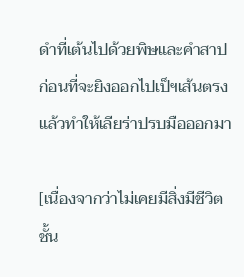ดำที่เต้นไปด้วยพิษและคำสาปก่อนที่จะยิงออกไปเป็ฯเส้นตรงแล้วทำให้เลียร่าปรบมือออกมา

[เนื่องจากว่าไม่เคยมีสิ่งมีชีวิตชั้น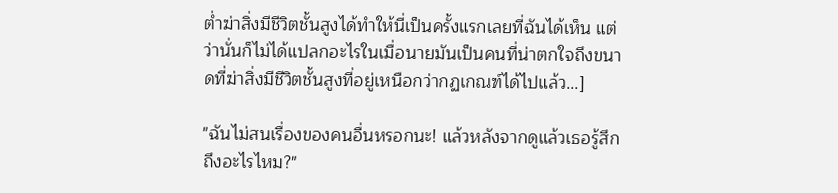ต่ำฆ่าสิ่งมีชีวิตชั้นสูงได้ทำให้นี่เป็นครั้งแรกเลยที่ฉันได้เห็น แต่ว่านั่นก็ไม่ได้แปลกอะไรในเมื่อนายมันเป็นคนที่น่าตกใจถึงขนาดที่ฆ่าสิ่งมีชีวิตชั้นสูงที่อยู่เหนือกว่ากฏเกณฑ์ได้ไปแล้ว...]

"ฉันไม่สนเรื่องของคนอื่นหรอกนะ! แล้วหลังจากดูแล้วเธอรู้สึกถึงอะไรไหม?"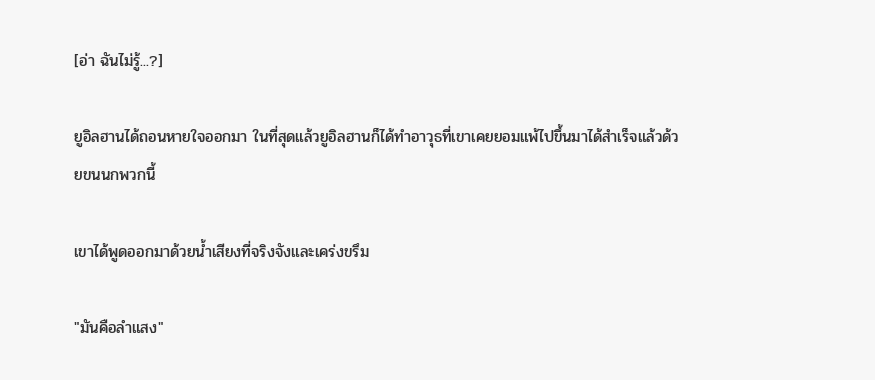[อ่า ฉันไม่รู้...?]

ยูอิลฮานได้ถอนหายใจออกมา ในที่สุดแล้วยูอิลฮานก็ได้ทำอาวุธที่เขาเคยยอมแพ้ไปขึ้นมาได้สำเร็จแล้วด้วยขนนกพวกนี้

เขาได้พูดออกมาด้วยน้ำเสียงที่จริงจังและเคร่งขรึม

"มันคือลำแสง"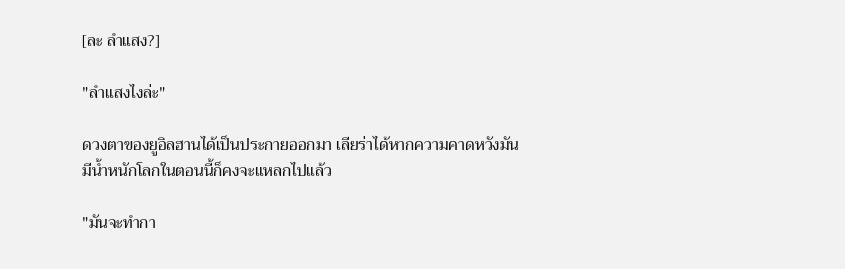[ละ ลำแสง?]

"ลำแสงไงล่ะ"

ดวงตาของยูอิลฮานได้เป็นประกายออกมา เลียร่าได้หากความคาดหวังมันมีน้ำหนักโลกในตอนนี้ก็คงจะแหลกไปแล้ว

"มันจะทำกา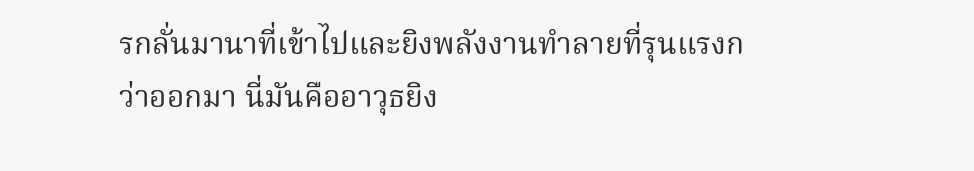รกลั่นมานาที่เข้าไปและยิงพลังงานทำลายที่รุนแรงกว่าออกมา นี่มันคืออาวุธยิง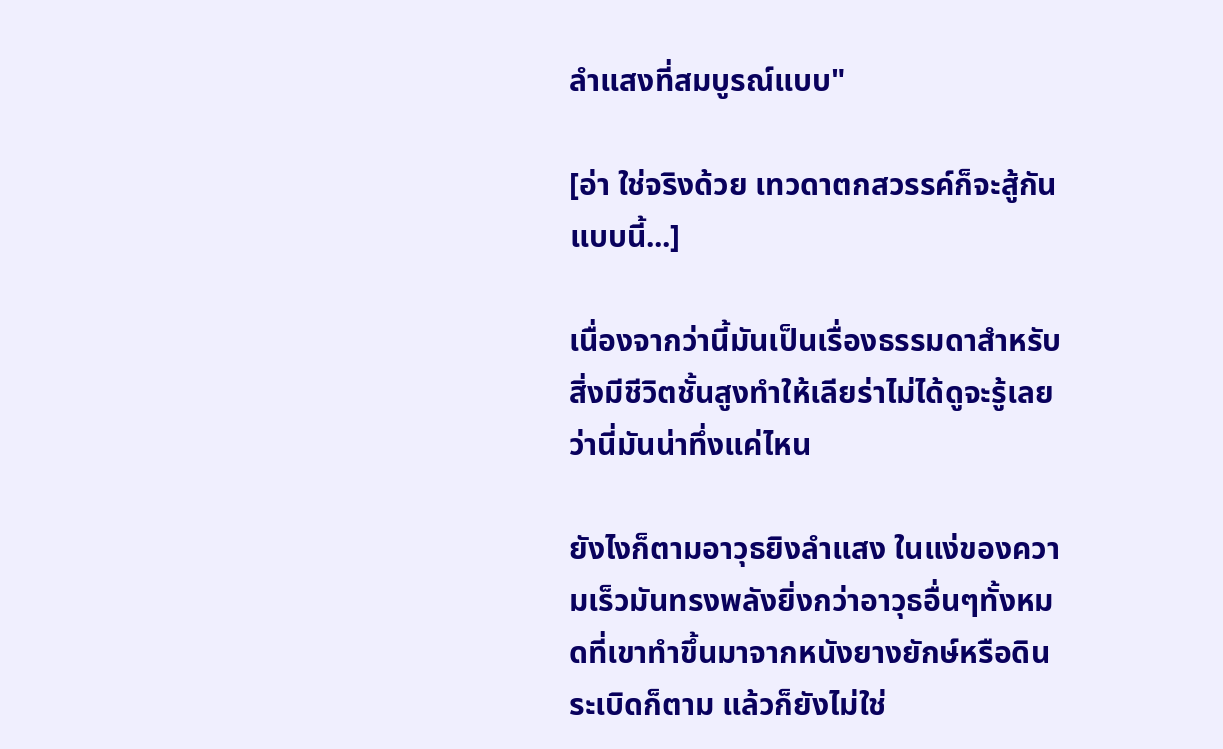ลำแสงที่สมบูรณ์แบบ"

[อ่า ใช่จริงด้วย เทวดาตกสวรรค์ก็จะสู้กันแบบนี้...]

เนื่องจากว่านี้มันเป็นเรื่องธรรมดาสำหรับสิ่งมีชีวิตชั้นสูงทำให้เลียร่าไม่ได้ดูจะรู้เลยว่านี่มันน่าทึ่งแค่ไหน

ยังไงก็ตามอาวุธยิงลำแสง ในแง่ของความเร็วมันทรงพลังยิ่งกว่าอาวุธอื่นๆทั้งหมดที่เขาทำขึ้นมาจากหนังยางยักษ์หรือดินระเบิดก็ตาม แล้วก็ยังไม่ใช่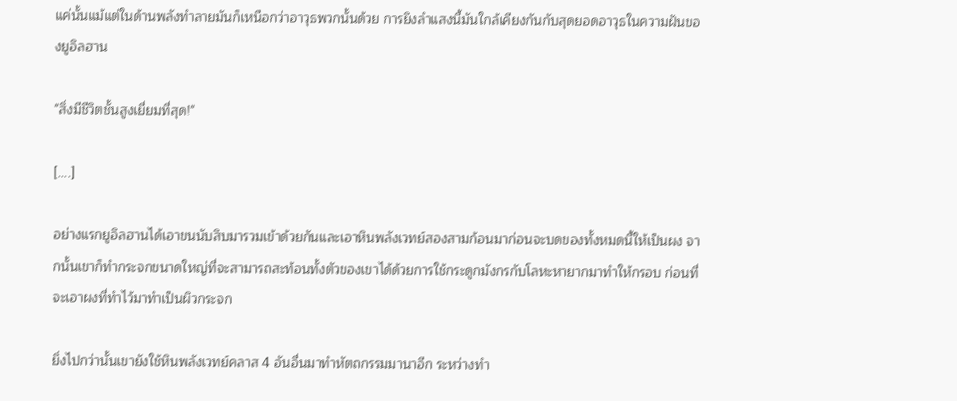แค่นั้นแม้แต่ในด้านพลังทำลายมันก็เหนือกว่าอาวุธพวกนั้นด้วย การยิงลำแสงนี้มันใกล้เคียงกันกับสุดยอดอาวุธในความฝันของยูอิลฮาน

"สิ่งมีชีวิตชั้นสูงเยี่ยมที่สุด!"

[....]

อย่างแรกยูอิลฮานได้เอาขนนับสิบมารวมเข้าด้วยกันและเอาหินพลังเวทย์สองสามก้อนมาก่อนจะบดของทั้งหมดนี้ให้เป็นผง จากนั้นเขาก็ทำกระจกขนาดใหญ่ที่จะสามารถสะท้อนทั้งตัวของเขาได้ด้วยการใช้กระดูกมังกรกับโลหะหายากมาทำให้กรอบ ก่อนที่จะเอาผงที่ทำไว้มาทำเป็นผิวกระจก

ยิ่งไปกว่านั้นเขายังใช้หินพลังเวทย์คลาส 4 อันอื่นมาทำหัตถกรรมมานาอีก ระหว่างทำ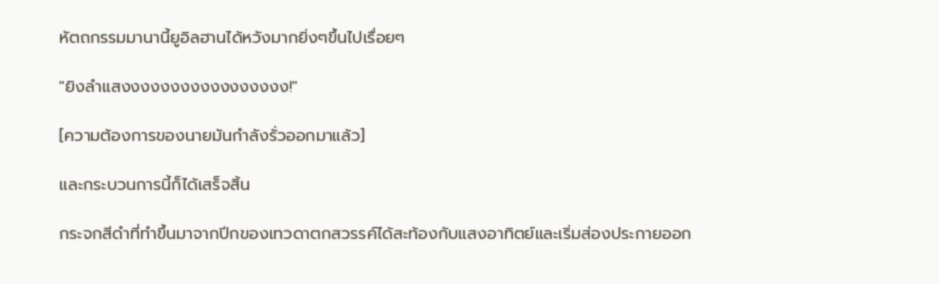หัตถกรรมมานานี้ยูอิลฮานได้หวังมากยิ่งๆขึ้นไปเรื่อยๆ

"ยิงลำแสงงงงงงงงงงงงงงงงง!"

[ความต้องการของนายมันกำลังรั่วออกมาแล้ว]

และกระบวนการนี้ก็ได้เสร็จสิ้น

กระจกสีดำที่ทำขึ้นมาจากปีกของเทวดาตกสวรรค์ได้สะท้องกับแสงอาทิตย์และเริ่มส่องประกายออก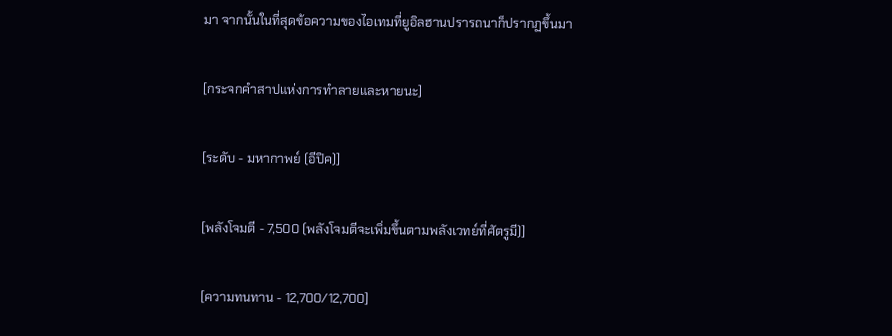มา จากนั้นในที่สุดข้อความของไอเทมที่ยูอิลฮานปรารถนาก็ปรากฏขึ้นมา

[กระจกคำสาปแห่งการทำลายและหายนะ]

[ระดับ - มหากาพย์ (อีปิค)]

[พลังโจมตี - 7,500 (พลังโจมตีจะเพิ่มขึ้นตามพลังเวทย์ที่ศัตรูมี)]

[ความทนทาน - 12,700/12,700]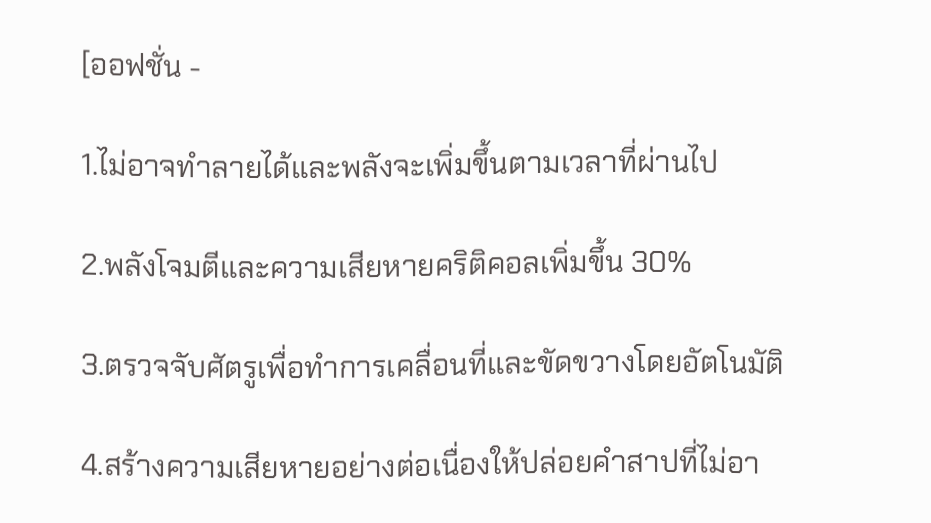[ออฟชั่น -

1.ไม่อาจทำลายได้และพลังจะเพิ่มขึ้นตามเวลาที่ผ่านไป

2.พลังโจมตีและความเสียหายคริติคอลเพิ่มขึ้น 30%

3.ตรวจจับศัตรูเพื่อทำการเคลื่อนที่และขัดขวางโดยอัตโนมัติ

4.สร้างความเสียหายอย่างต่อเนื่องให้ปล่อยคำสาปที่ไม่อา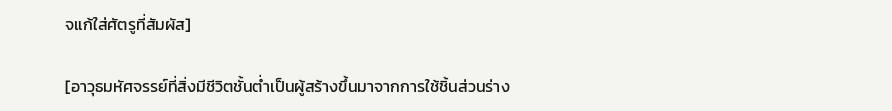จแก้ใส่ศัตรูที่สัมผัส]

[อาวุธมหัศจรรย์ที่สิ่งมีชีวิตชั้นต่ำเป็นผู้สร้างขึ้นมาจากการใช้ชิ้นส่วนร่าง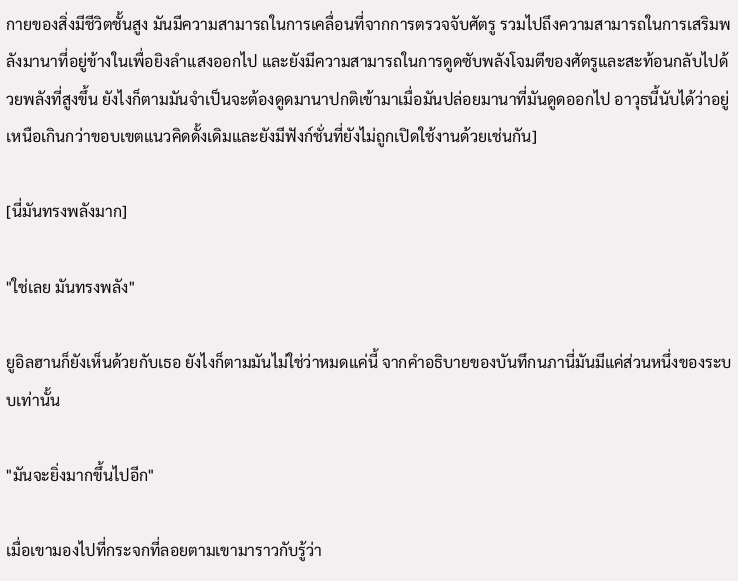กายของสิ่งมีชีวิตชั้นสูง มันมีความสามารถในการเคลื่อนที่จากการตรวจจับศัตรู รวมไปถึงความสามารถในการเสริมพลังมานาที่อยู่ข้างในเพื่อยิงลำแสงออกไป และยังมีความสามารถในการดูดซับพลังโจมตีของศัตรูและสะท้อนกลับไปด้วยพลังที่สูงขึ้น ยังไงก็ตามมันจำเป็นจะต้องดูดมานาปกติเข้ามาเมื่อมันปล่อยมานาที่มันดูดออกไป อาวุธนี้นับได้ว่าอยู่เหนือเกินกว่าขอบเขตแนวคิดดั้งเดิมและยังมีฟังก์ชั่นที่ยังไม่ถูกเปิดใช้งานด้วยเช่นกัน]

[นี่มันทรงพลังมาก]

"ใช่เลย มันทรงพลัง"

ยูอิลฮานก็ยังเห็นด้วยกับเธอ ยังไงก็ตามมันไม่ใช่ว่าหมดแค่นี้ จากคำอธิบายของบันทึกนภานี่มันมีแค่ส่วนหนึ่งของระบบเท่านั้น

"มันจะยิ่งมากขึ้นไปอีก"

เมื่อเขามองไปที่กระจกที่ลอยตามเขามาราวกับรู้ว่า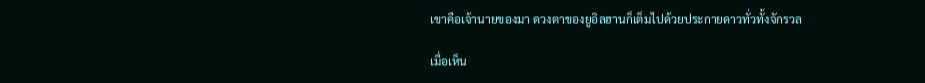เขาคือเจ้านายของมา ดวงตาของยูอิลฮานก็เต็มไปด้วยประกายดาวทั่วทั้งจักรวล

เมื่อเห็น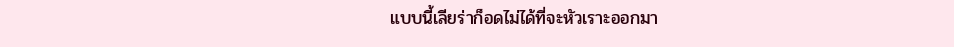แบบนี้เลียร่าก็อดไม่ได้ที่จะหัวเราะออกมา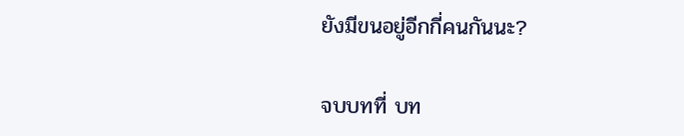ยังมีขนอยู่อีกกี่คนกันนะ?

จบบทที่ บท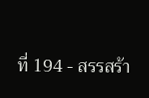ที่ 194 - สรรสร้า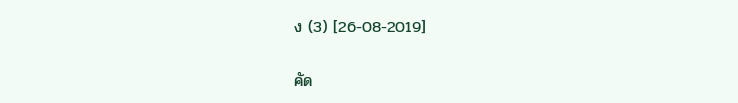ง (3) [26-08-2019]

คัด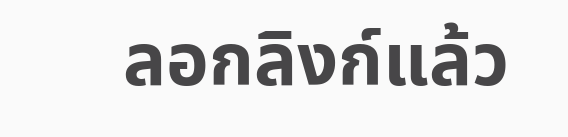ลอกลิงก์แล้ว